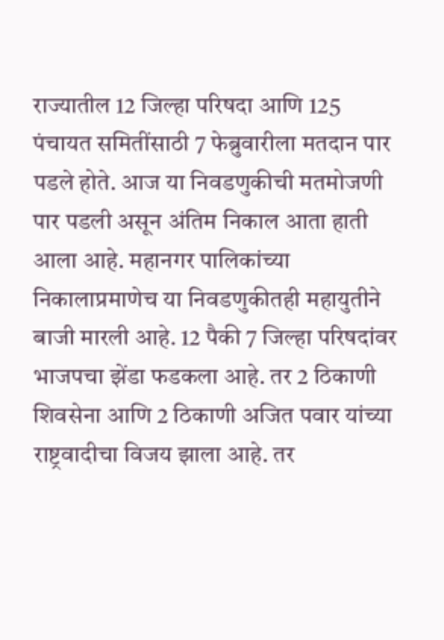राज्यातील 12 जिल्हा परिषदा आणि 125 पंचायत समितींसाठी 7 फेब्रुवारीला मतदान पार पडले होते. आज या निवडणुकीची मतमोजणी पार पडली असून अंतिम निकाल आता हाती आला आहे. महानगर पालिकांच्या निकालाप्रमाणेच या निवडणुकीतही महायुतीने बाजी मारली आहे. 12 पैकी 7 जिल्हा परिषदांवर भाजपचा झेंडा फडकला आहे. तर 2 ठिकाणी शिवसेना आणि 2 ठिकाणी अजित पवार यांच्या राष्ट्रवादीचा विजय झाला आहे. तर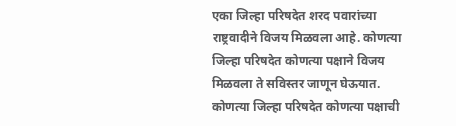एका जिल्हा परिषदेत शरद पवारांच्या राष्ट्रवादीने विजय मिळवला आहे. कोणत्या जिल्हा परिषदेत कोणत्या पक्षाने विजय मिळवला ते सविस्तर जाणून घेऊयात.
कोणत्या जिल्हा परिषदेत कोणत्या पक्षाची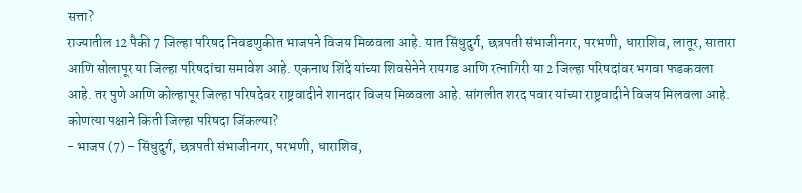सत्ता?
राज्यातील 12 पैकी 7 जिल्हा परिषद निवडणुकीत भाजपने विजय मिळवला आहे. यात सिंधुदुर्ग, छत्रपती संभाजीनगर, परभणी, धाराशिव, लातूर, सातारा आणि सोलापूर या जिल्हा परिषदांचा समावेश आहे. एकनाथ शिंदे यांच्या शिवसेनेने रायगड आणि रत्नागिरी या 2 जिल्हा परिषदांवर भगवा फडकवला आहे. तर पुणे आणि कोल्हापूर जिल्हा परिषदेवर राष्ट्रवादीने शानदार विजय मिळवला आहे. सांगलीत शरद पवार यांच्या राष्ट्रवादीने विजय मिलवला आहे.
कोणत्या पक्षाने किती जिल्हा परिषदा जिंकल्या?
- भाजप (7) – सिंधुदुर्ग, छत्रपती संभाजीनगर, परभणी, धाराशिव,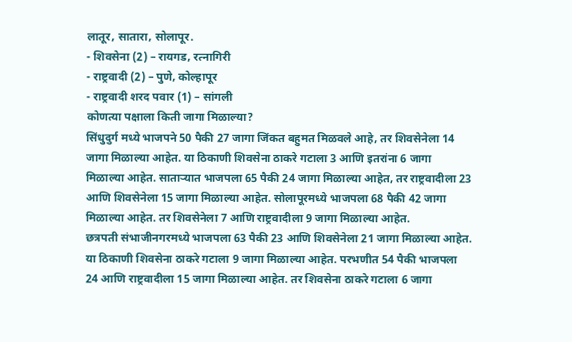लातूर, सातारा, सोलापूर.
- शिवसेना (2) – रायगड, रत्नागिरी
- राष्ट्रवादी (2) – पुणे, कोल्हापूर
- राष्ट्रवादी शरद पवार (1) – सांगली
कोणत्या पक्षाला किती जागा मिळाल्या?
सिंधुदुर्ग मध्ये भाजपने 50 पैकी 27 जागा जिंकत बहुमत मिळवले आहे, तर शिवसेनेला 14 जागा मिळाल्या आहेत. या ठिकाणी शिवसेना ठाकरे गटाला 3 आणि इतरांना 6 जागा मिळाल्या आहेत. साताऱ्यात भाजपला 65 पैकी 24 जागा मिळाल्या आहेत, तर राष्ट्रवादीला 23 आणि शिवसेनेला 15 जागा मिळाल्या आहेत. सोलापूरमध्ये भाजपला 68 पैकी 42 जागा मिळाल्या आहेत. तर शिवसेनेला 7 आणि राष्ट्रवादीला 9 जागा मिळाल्या आहेत.
छत्रपती संभाजीनगरमध्ये भाजपला 63 पैकी 23 आणि शिवसेनेला 21 जागा मिळाल्या आहेत. या ठिकाणी शिवसेना ठाकरे गटाला 9 जागा मिळाल्या आहेत. परभणीत 54 पैकी भाजपला 24 आणि राष्ट्रवादीला 15 जागा मिळाल्या आहेत. तर शिवसेना ठाकरे गटाला 6 जागा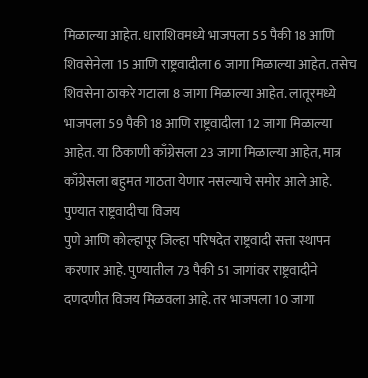मिळाल्या आहेत. धाराशिवमध्ये भाजपला 55 पैकी 18 आणि शिवसेनेला 15 आणि राष्ट्रवादीला 6 जागा मिळाल्या आहेत. तसेच शिवसेना ठाकरे गटाला 8 जागा मिळाल्या आहेत. लातूरमध्ये भाजपला 59 पैकी 18 आणि राष्ट्रवादीला 12 जागा मिळाल्या आहेत. या ठिकाणी काँग्रेसला 23 जागा मिळाल्या आहेत, मात्र काँग्रेसला बहुमत गाठता येणार नसल्याचे समोर आले आहे.
पुण्यात राष्ट्रवादीचा विजय
पुणे आणि कोल्हापूर जिल्हा परिषदेत राष्ट्रवादी सत्ता स्थापन करणार आहे. पुण्यातील 73 पैकी 51 जागांवर राष्ट्रवादीने दणदणीत विजय मिळवला आहे. तर भाजपला 10 जागा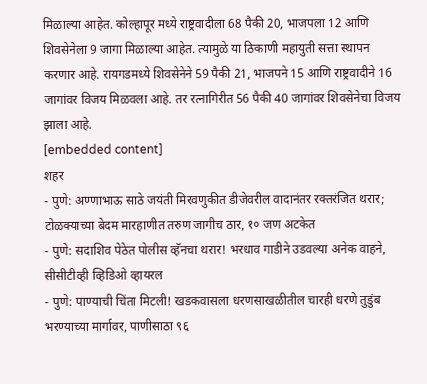मिळाल्या आहेत. कोल्हापूर मध्ये राष्ट्रवादीला 68 पैकी 20, भाजपला 12 आणि शिवसेनेला 9 जागा मिळाल्या आहेत. त्यामुळे या ठिकाणी महायुती सत्ता स्थापन करणार आहे. रायगडमध्ये शिवसेनेने 59 पैकी 21, भाजपने 15 आणि राष्ट्रवादीने 16 जागांवर विजय मिळवला आहे. तर रत्नागिरीत 56 पैकी 40 जागांवर शिवसेनेचा विजय झाला आहे.
[embedded content]
शहर
- पुणे: अण्णाभाऊ साठे जयंती मिरवणुकीत डीजेवरील वादानंतर रक्तरंजित थरार; टोळक्याच्या बेदम मारहाणीत तरुण जागीच ठार, १० जण अटकेत
- पुणे: सदाशिव पेठेत पोलीस व्हॅनचा थरार! भरधाव गाडीने उडवल्या अनेक वाहने, सीसीटीव्ही व्हिडिओ व्हायरल
- पुणे: पाण्याची चिंता मिटली! खडकवासला धरणसाखळीतील चारही धरणे तुडुंब भरण्याच्या मार्गावर, पाणीसाठा ९६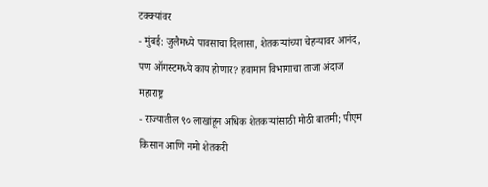टक्क्यांवर
- मुंबई: जुलैमध्ये पावसाचा दिलासा, शेतकऱ्यांच्या चेहऱ्यावर आनंद, पण ऑगस्टमध्ये काय होणार? हवामान विभागाचा ताजा अंदाज
महाराष्ट्र
- राज्यातील ९० लाखांहून अधिक शेतकऱ्यांसाठी मोठी बातमी; पीएम किसान आणि नमो शेतकरी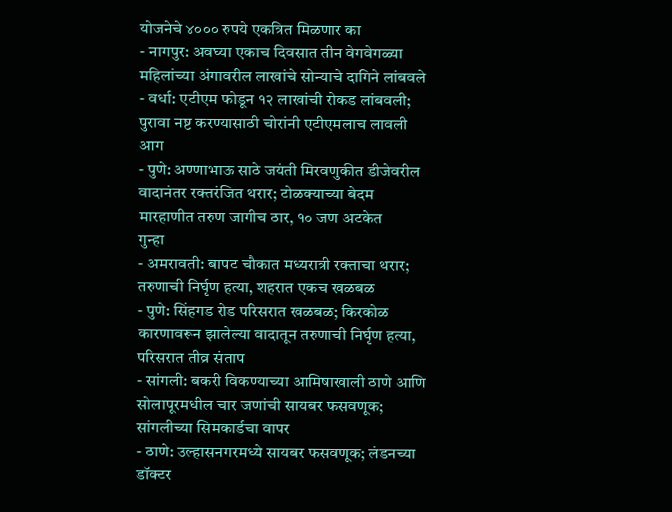योजनेचे ४००० रुपये एकत्रित मिळणार का
- नागपुर: अवघ्या एकाच दिवसात तीन वेगवेगळ्या महिलांच्या अंगावरील लाखांचे सोन्याचे दागिने लांबवले
- वर्धा: एटीएम फोडून १२ लाखांची रोकड लांबवली; पुरावा नष्ट करण्यासाठी चोरांनी एटीएमलाच लावली आग
- पुणे: अण्णाभाऊ साठे जयंती मिरवणुकीत डीजेवरील वादानंतर रक्तरंजित थरार; टोळक्याच्या बेदम मारहाणीत तरुण जागीच ठार, १० जण अटकेत
गुन्हा
- अमरावती: बापट चौकात मध्यरात्री रक्ताचा थरार; तरुणाची निर्घृण हत्या, शहरात एकच खळबळ
- पुणे: सिंहगड रोड परिसरात खळबळ; किरकोळ कारणावरून झालेल्या वादातून तरुणाची निर्घृण हत्या, परिसरात तीव्र संताप
- सांगली: बकरी विकण्याच्या आमिषाखाली ठाणे आणि सोलापूरमधील चार जणांची सायबर फसवणूक; सांगलीच्या सिमकार्डचा वापर
- ठाणे: उल्हासनगरमध्ये सायबर फसवणूक; लंडनच्या डॉक्टर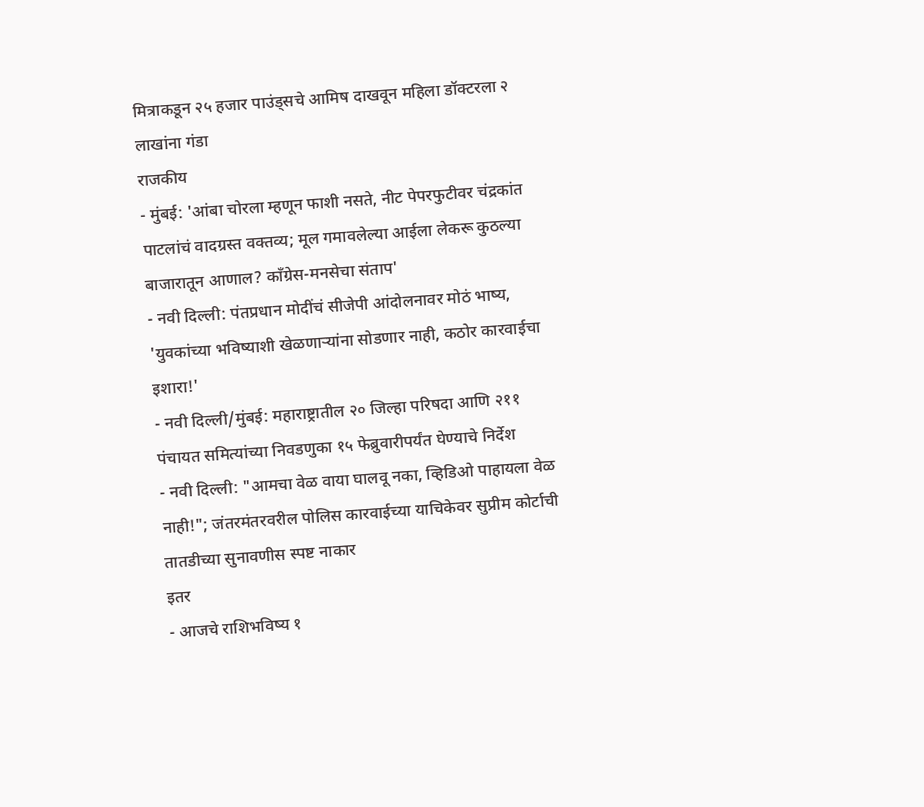मित्राकडून २५ हजार पाउंड्सचे आमिष दाखवून महिला डॉक्टरला २ लाखांना गंडा
राजकीय
- मुंबई: 'आंबा चोरला म्हणून फाशी नसते, नीट पेपरफुटीवर चंद्रकांत पाटलांचं वादग्रस्त वक्तव्य; मूल गमावलेल्या आईला लेकरू कुठल्या बाजारातून आणाल? काँग्रेस-मनसेचा संताप'
- नवी दिल्ली: पंतप्रधान मोदींचं सीजेपी आंदोलनावर मोठं भाष्य, 'युवकांच्या भविष्याशी खेळणाऱ्यांना सोडणार नाही, कठोर कारवाईचा इशारा!'
- नवी दिल्ली/मुंबई: महाराष्ट्रातील २० जिल्हा परिषदा आणि २११ पंचायत समित्यांच्या निवडणुका १५ फेब्रुवारीपर्यंत घेण्याचे निर्देश
- नवी दिल्ली: "आमचा वेळ वाया घालवू नका, व्हिडिओ पाहायला वेळ नाही!"; जंतरमंतरवरील पोलिस कारवाईच्या याचिकेवर सुप्रीम कोर्टाची तातडीच्या सुनावणीस स्पष्ट नाकार
इतर
- आजचे राशिभविष्य १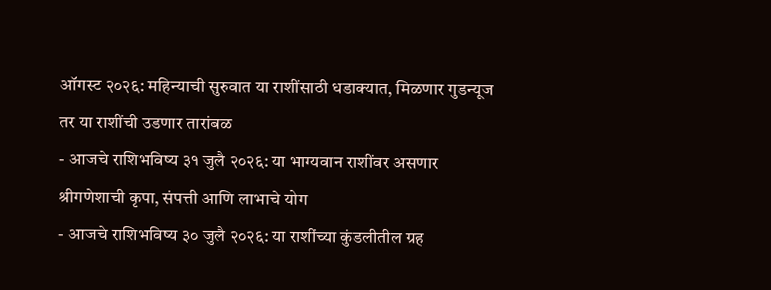ऑगस्ट २०२६: महिन्याची सुरुवात या राशींसाठी धडाक्यात, मिळणार गुडन्यूज तर या राशींची उडणार तारांबळ
- आजचे राशिभविष्य ३१ जुलै २०२६: या भाग्यवान राशींवर असणार श्रीगणेशाची कृपा, संपत्ती आणि लाभाचे योग
- आजचे राशिभविष्य ३० जुलै २०२६: या राशींच्या कुंडलीतील ग्रह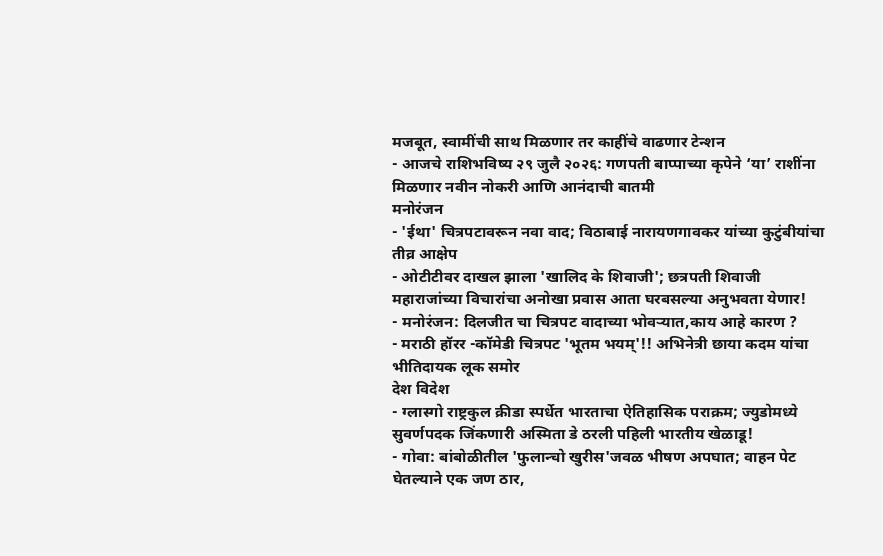मजबूत, स्वामींची साथ मिळणार तर काहींचे वाढणार टेन्शन
- आजचे राशिभविष्य २९ जुलै २०२६: गणपती बाप्पाच्या कृपेने ‘या’ राशींना मिळणार नवीन नोकरी आणि आनंदाची बातमी
मनोरंजन
- 'ईथा' चित्रपटावरून नवा वाद; विठाबाई नारायणगावकर यांच्या कुटुंबीयांचा तीव्र आक्षेप
- ओटीटीवर दाखल झाला 'खालिद के शिवाजी'; छत्रपती शिवाजी महाराजांच्या विचारांचा अनोखा प्रवास आता घरबसल्या अनुभवता येणार!
- मनोरंजन: दिलजीत चा चित्रपट वादाच्या भोवऱ्यात,काय आहे कारण ?
- मराठी हॉरर -कॉमेडी चित्रपट 'भूतम भयम्'!! अभिनेत्री छाया कदम यांचा भीतिदायक लूक समोर
देश विदेश
- ग्लास्गो राष्ट्रकुल क्रीडा स्पर्धेत भारताचा ऐतिहासिक पराक्रम; ज्युडोमध्ये सुवर्णपदक जिंकणारी अस्मिता डे ठरली पहिली भारतीय खेळाडू!
- गोवा: बांबोळीतील 'फुलान्चो खुरीस'जवळ भीषण अपघात; वाहन पेट घेतल्याने एक जण ठार,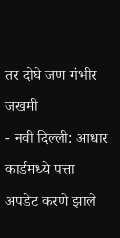तर दोघे जण गंभीर जखमी
- नवी दिल्ली: आधार कार्डमध्ये पत्ता अपडेट करणे झाले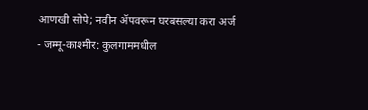आणखी सोपे; नवीन ॲपवरून घरबसल्या करा अर्ज
- जम्मू-काश्मीर: कुलगाममधील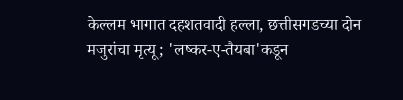केल्लम भागात दहशतवादी हल्ला, छत्तीसगडच्या दोन मजुरांचा मृत्यू; 'लष्कर-ए-तैयबा'कडून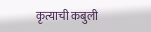कृत्याची कबुली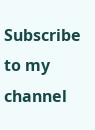Subscribe to my channel